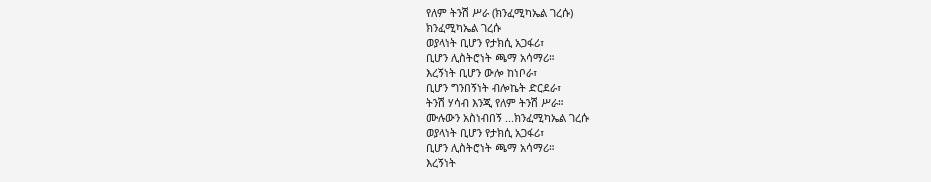የለም ትንሽ ሥራ (ክንፈሚካኤል ገረሱ)
ክንፈሚካኤል ገረሱ
ወያላነት ቢሆን የታክሲ አጋፋሪ፣
ቢሆን ሊስትሮነት ጫማ አሳማሪ።
እረኝነት ቢሆን ውሎ ከነቦራ፣
ቢሆን ግንበኝነት ብሎኬት ድርደራ፣
ትንሽ ሃሳብ እንጂ የለም ትንሽ ሥራ።
ሙሉውን አስነብበኝ ...ክንፈሚካኤል ገረሱ
ወያላነት ቢሆን የታክሲ አጋፋሪ፣
ቢሆን ሊስትሮነት ጫማ አሳማሪ።
እረኝነት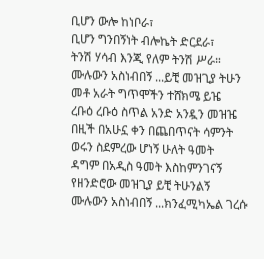ቢሆን ውሎ ከነቦራ፣
ቢሆን ግንበኝነት ብሎኬት ድርደራ፣
ትንሽ ሃሳብ እንጂ የለም ትንሽ ሥራ።
ሙሉውን አስነብበኝ ...ይቺ መዝጊያ ትሁን
መቶ አራት ግጥሞችን ተሸክሜ ይዤ
ረቡዕ ረቡዕ ስጥል አንድ አንዷን መዝዤ
በዚች በአሁኗ ቀን በጨበጥናት ሳምንት
ወሩን ስደምረው ሆነኝ ሁለት ዓመት
ዳግም በአዲስ ዓመት እስከምንገናኝ
የዘንድሮው መዝጊያ ይቺ ትሁንልኝ
ሙሉውን አስነብበኝ ...ክንፈሚካኤል ገረሱ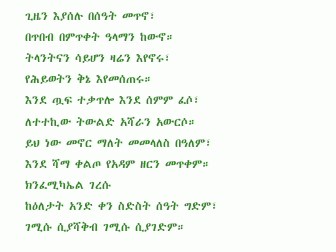ጊዜን እያሰሉ በሰዓት መጥኖ፣
በጥበብ በምጥቀት ዓላማን ከውኖ።
ትላንትናን ሳይሆን ዛሬን እየኖሩ፣
የሕይወትን ቅኔ እየመሰጠሩ።
እንደ ጧፍ ተቃጥሎ እንደ ሰምም ፈሶ፣
ለተተኪው ትውልድ አሻራን አውርሶ።
ይህ ነው መኖር ማለት መመላለስ በዓለም፣
እንደ ሻማ ቀልጦ የአዳም ዘርን መጥቀም።
ክንፈሚካኤል ገረሱ
ከዕለታት አንድ ቀን ስድስት ሰዓት ግድም፣
ገሚሱ ሲያሻቅብ ገሚሱ ሲያገድም።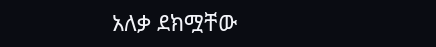አለቃ ደክሟቸው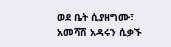ወደ ቤት ሲያዘግሙ፣
አመሻሽ አዳሩን ሲቃኙ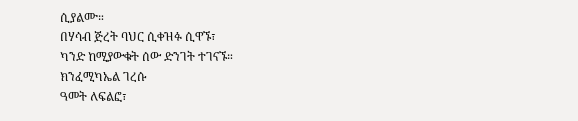ሲያልሙ።
በሃሳብ ጅረት ባህር ሲቀዝፉ ሲዋኙ፣
ካንድ ከሚያውቁት ሰው ድንገት ተገናኙ።
ክንፈሚካኤል ገረሱ
ዓመት ለፍልፎ፣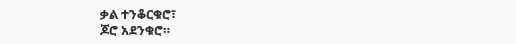ቃል ተንቆርቁሮ፣
ጆሮ አደንቁሮ።